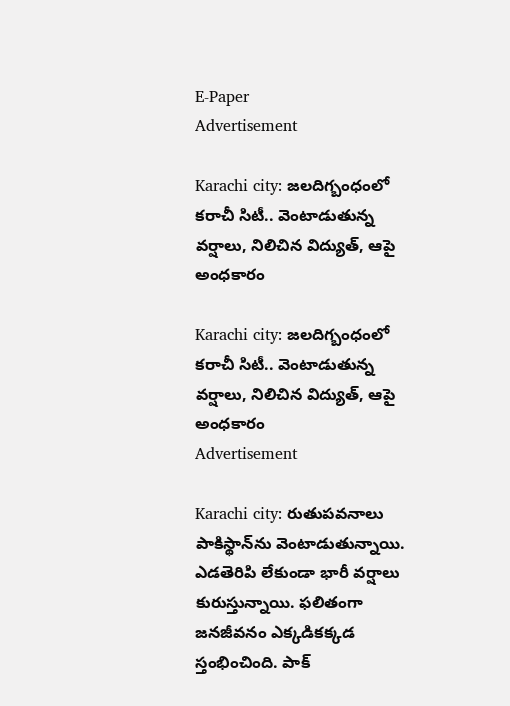E-Paper
Advertisement

Karachi city: జలదిగ్బంధంలో కరాచీ సిటీ.. వెంటాడుతున్న వర్షాలు, నిలిచిన విద్యుత్, ఆపై అంధకారం

Karachi city: జలదిగ్బంధంలో కరాచీ సిటీ.. వెంటాడుతున్న వర్షాలు, నిలిచిన విద్యుత్, ఆపై అంధకారం
Advertisement

Karachi city: రుతుపవనాలు పాకిస్థాన్‌ను వెంటాడుతున్నాయి. ఎడతెరిపి లేకుండా భారీ వర్షాలు కురుస్తున్నాయి. ఫలితంగా జనజీవనం ఎక్కడికక్కడ స్తంభించింది. పాక్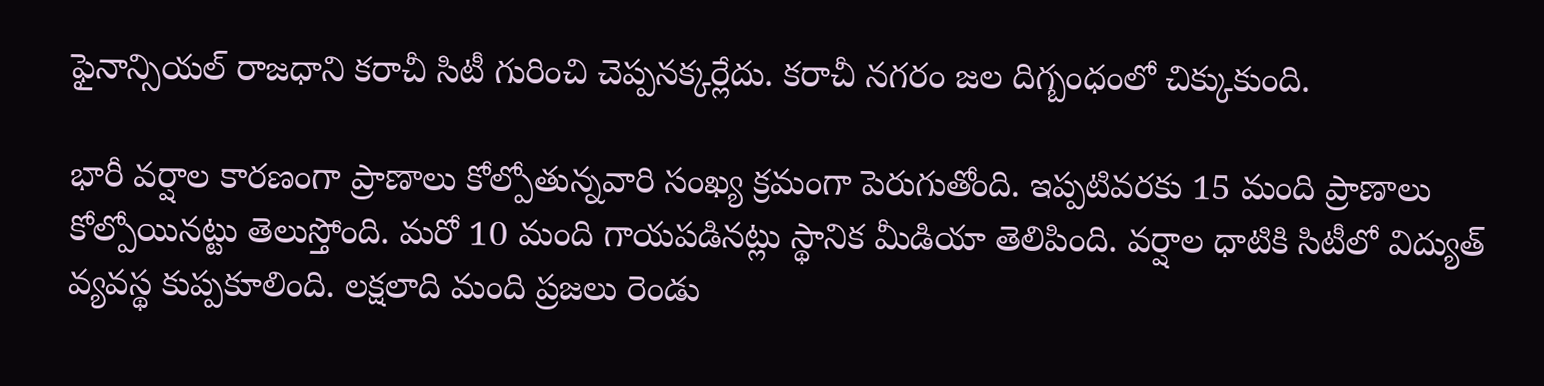ఫైనాన్సియల్ రాజధాని కరాచీ సిటీ గురించి చెప్పనక్కర్లేదు. కరాచీ నగరం జల దిగ్బంధంలో చిక్కుకుంది.

భారీ వర్షాల కారణంగా ప్రాణాలు కోల్పోతున్నవారి సంఖ్య క్రమంగా పెరుగుతోంది. ఇప్పటివరకు 15 మంది ప్రాణాలు కోల్పోయినట్టు తెలుస్తోంది. మరో 10 మంది గాయపడినట్లు స్థానిక మీడియా తెలిపింది. వర్షాల ధాటికి సిటీలో విద్యుత్ వ్యవస్థ కుప్పకూలింది. లక్షలాది మంది ప్రజలు రెండు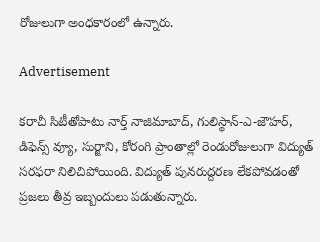రోజులుగా అంధకారంలో ఉన్నారు.

Advertisement

కరాచీ సిటీతోపాటు నార్త్ నాజిమాబాద్, గులిస్థాన్-ఎ-జౌహర్, డిఫెన్స్ వ్యూ, సుర్జాని, కోరంగి ప్రాంతాల్లో రెండురోజులుగా విద్యుత్ సరఫరా నిలిచిపోయింది. విద్యుత్ పునరుద్దరణ లేకపోవడంతో ప్రజలు తీవ్ర ఇబ్బందులు పడుతున్నారు.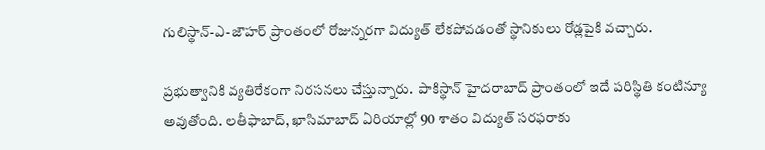గులిస్థాన్-ఎ-జౌహర్‌ ప్రాంతంలో రోజున్నరగా విద్యుత్ లేకపోవడంతో స్థానికులు రోడ్లపైకి వచ్చారు.

ప్రభుత్వానికి వ్యతిరేకంగా నిరసనలు చేస్తున్నారు.  పాకిస్థాన్ హైదరాబాద్ ప్రాంతంలో ఇదే పరిస్థితి కంటిన్యూ అవుతోంది. లతీఫాబాద్, ఖాసిమాబాద్ ఏరియాల్లో 90 శాతం విద్యుత్ సరఫరాకు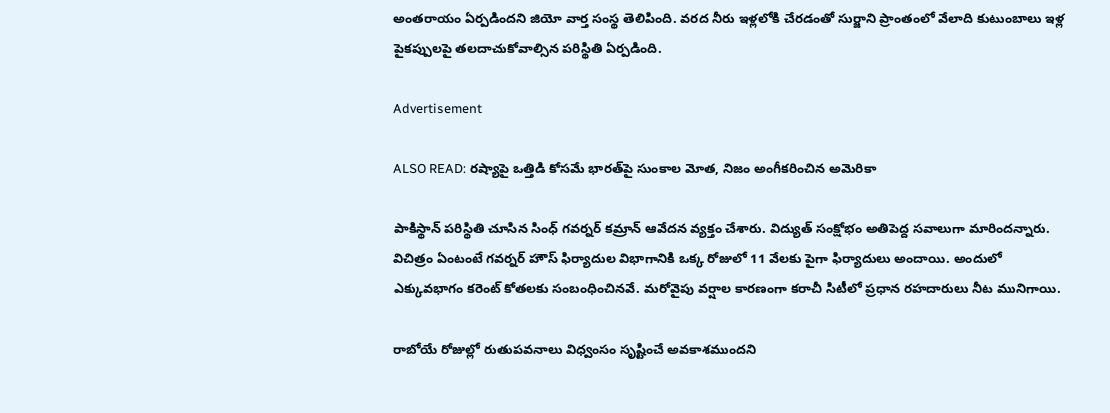అంతరాయం ఏర్పడిందని జియో వార్త సంస్థ తెలిపింది. వరద నీరు ఇళ్లలోకి చేరడంతో సుర్జాని ప్రాంతంలో వేలాది కుటుంబాలు ఇళ్ల పైకప్పులపై తలదాచుకోవాల్సిన పరిస్థితి ఏర్పడింది.

Advertisement

ALSO READ: రష్యాపై ఒత్తిడి కోసమే భారత్‌‌పై సుంకాల మోత, నిజం అంగీకరించిన అమెరికా

పాకిస్థాన్ పరిస్థితి చూసిన సింధ్ గవర్నర్ కమ్రాన్ ఆవేదన వ్యక్తం చేశారు. విద్యుత్ సంక్షోభం అతిపెద్ద సవాలుగా మారిందన్నారు. విచిత్రం ఏంటంటే గవర్నర్ హౌస్ ఫిర్యాదుల విభాగానికి ఒక్క రోజులో 11 వేలకు పైగా ఫిర్యాదులు అందాయి. అందులో ఎక్కువభాగం కరెంట్ కోతలకు సంబంధించినవే. మరోవైపు వర్షాల కారణంగా కరాచీ సిటీలో ప్రధాన రహదారులు నీట మునిగాయి.

రాబోయే రోజుల్లో రుతుపవనాలు విధ్వంసం సృష్టించే అవకాశముందని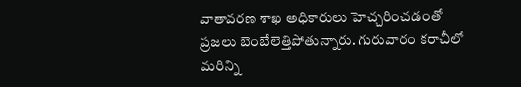వాతావరణ శాఖ అధికారులు హెచ్చరించడంతో ప్రజలు బెంబేలెత్తిపోతున్నారు. గురువారం కరాచీలో మరిన్ని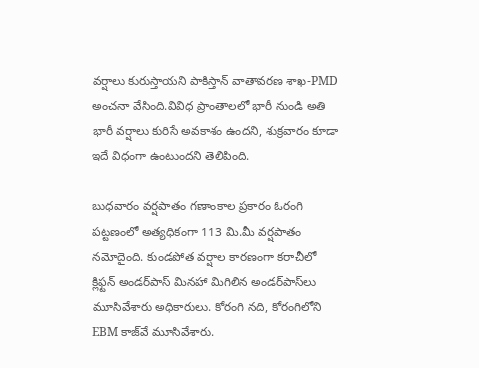వర్షాలు కురుస్తాయని పాకిస్తాన్ వాతావరణ శాఖ-PMD అంచనా వేసింది.వివిధ ప్రాంతాలలో భారీ నుండి అతి భారీ వర్షాలు కురిసే అవకాశం ఉందని, శుక్రవారం కూడా ఇదే విధంగా ఉంటుందని తెలిపింది.

బుధవారం వర్షపాతం గణాంకాల ప్రకారం ఓరంగి పట్టణంలో అత్యధికంగా 113 మి.మీ వర్షపాతం నమోదైంది. కుండపోత వర్షాల కారణంగా కరాచీలో క్లిఫ్టన్ అండర్‌పాస్ మినహా మిగిలిన అండర్‌పాస్‌లు మూసివేశారు అధికారులు. కోరంగి నది, కోరంగిలోని EBM కాజ్‌వే మూసివేశారు.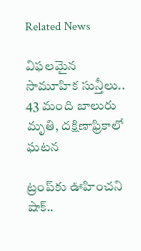Related News

విఫలమైన సామూహిక సున్తీలు.. 43 మంది బాలురు మృతి, దక్షిణాఫ్రికాలో ఘటన

ట్రంప్‌‌కు ఊహించని షాక్‌..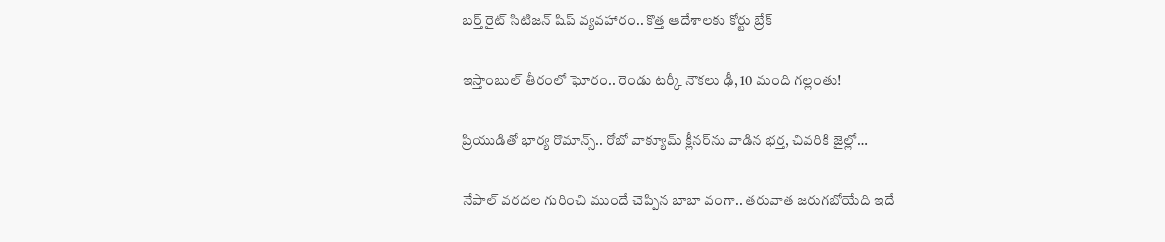బర్త్ రైట్ సిటిజన్ షిప్ వ్యవహారం.. కొత్త ఆదేశాలకు కోర్టు బ్రేక్

ఇస్తాంబుల్ తీరంలో ఘోరం.. రెండు టర్కీ నౌకలు ఢీ, 10 మంది గల్లంతు!

ప్రియుడితో భార్య రొమాన్స్.. రోబో వాక్యూమ్ క్లీనర్‌ను వాడిన భర్త, చివరికి జైల్లో…

నేపాల్ వరదల గురించి ముందే చెప్పిన బాబా వంగా.. తరువాత జరుగబోయేది ఇదే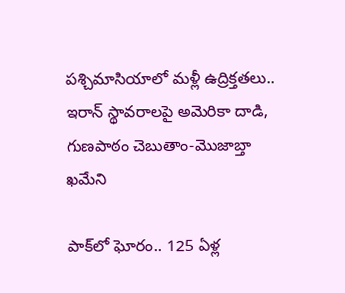పశ్చిమాసియాలో మళ్లీ ఉద్రిక్తతలు.. ఇరాన్ స్థావరాలపై అమెరికా దాడి, గుణపాఠం చెబుతాం-మొజాబ్తా ఖమేని

పాక్‌లో ఘోరం.. 125 ఏళ్ల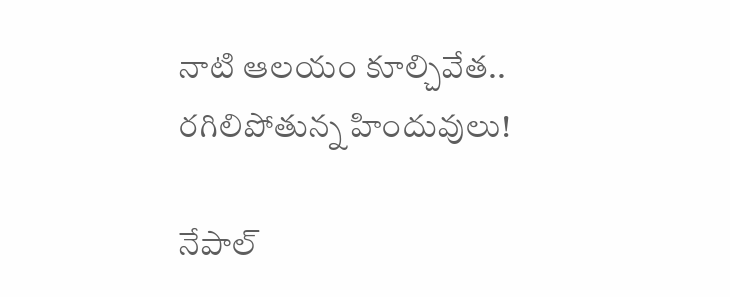నాటి ఆలయం కూల్చివేత.. రగిలిపోతున్న హిందువులు!

నేపాల్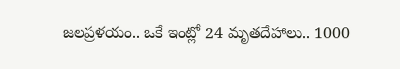జలప్రళయం.. ఒకే ఇంట్లో 24 మృతదేహాలు.. 1000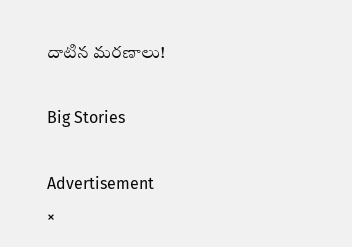దాటిన మరణాలు!

Big Stories

Advertisement
×